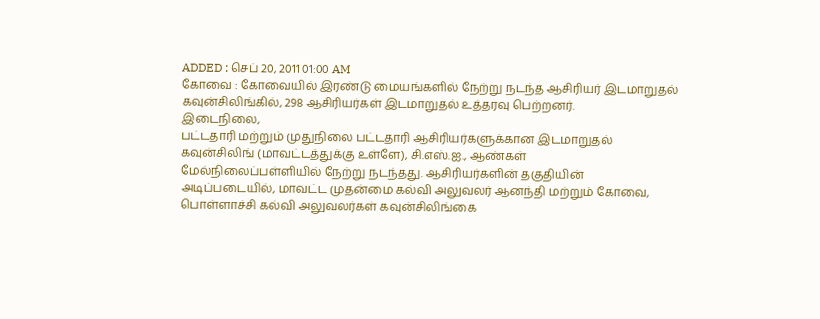ADDED : செப் 20, 2011 01:00 AM
கோவை : கோவையில் இரண்டு மையங்களில் நேற்று நடந்த ஆசிரியர் இடமாறுதல்
கவுன்சிலிங்கில், 298 ஆசிரியர்கள் இடமாறுதல் உத்தரவு பெற்றனர்.
இடைநிலை,
பட்டதாரி மற்றும் முதுநிலை பட்டதாரி ஆசிரியர்களுக்கான இடமாறுதல்
கவுன்சிலிங் (மாவட்டத்துக்கு உள்ளே), சி.எஸ்.ஐ., ஆண்கள்
மேல்நிலைப்பள்ளியில் நேற்று நடந்தது. ஆசிரியர்களின் தகுதியின்
அடிப்படையில், மாவட்ட முதன்மை கல்வி அலுவலர் ஆனந்தி மற்றும் கோவை,
பொள்ளாச்சி கல்வி அலுவலர்கள் கவுன்சிலிங்கை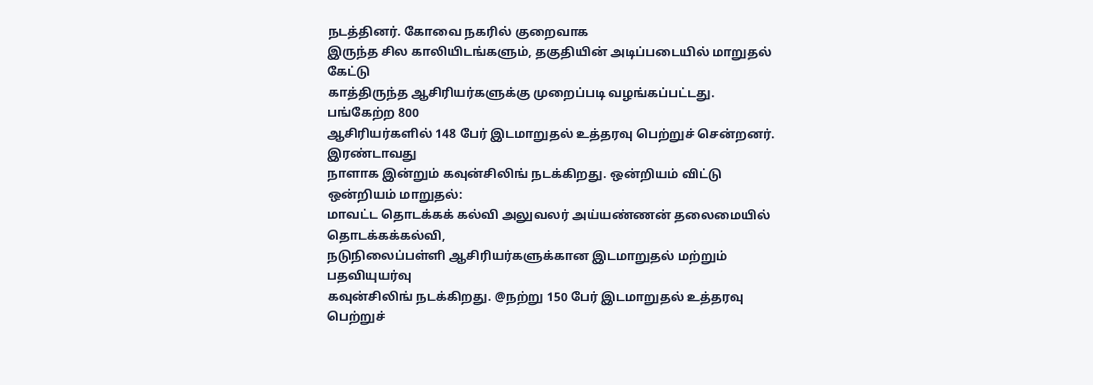நடத்தினர். கோவை நகரில் குறைவாக
இருந்த சில காலியிடங்களும், தகுதியின் அடிப்படையில் மாறுதல் கேட்டு
காத்திருந்த ஆசிரியர்களுக்கு முறைப்படி வழங்கப்பட்டது. பங்கேற்ற 800
ஆசிரியர்களில் 148 பேர் இடமாறுதல் உத்தரவு பெற்றுச் சென்றனர். இரண்டாவது
நாளாக இன்றும் கவுன்சிலிங் நடக்கிறது. ஒன்றியம் விட்டு ஒன்றியம் மாறுதல்:
மாவட்ட தொடக்கக் கல்வி அலுவலர் அய்யண்ணன் தலைமையில் தொடக்கக்கல்வி,
நடுநிலைப்பள்ளி ஆசிரியர்களுக்கான இடமாறுதல் மற்றும் பதவியுயர்வு
கவுன்சிலிங் நடக்கிறது. @நற்று 150 பேர் இடமாறுதல் உத்தரவு பெற்றுச்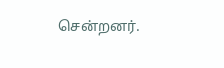சென்றனர்.